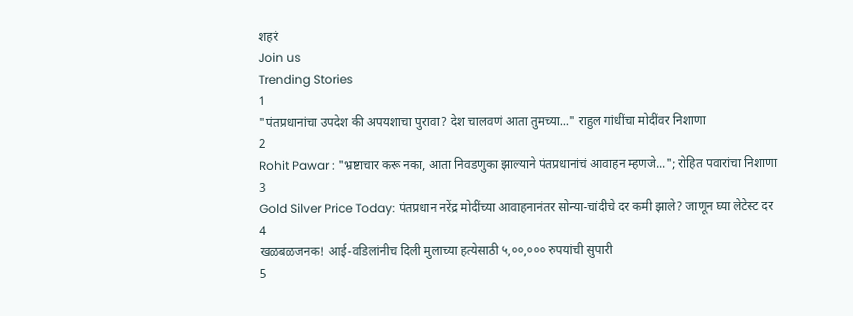शहरं
Join us
Trending Stories
1
"पंतप्रधानांचा उपदेश की अपयशाचा पुरावा? देश चालवणं आता तुमच्या..." राहुल गांधींचा मोदींवर निशाणा
2
Rohit Pawar : "भ्रष्टाचार करू नका, आता निवडणुका झाल्याने पंतप्रधानांचं आवाहन म्हणजे..."; रोहित पवारांचा निशाणा
3
Gold Silver Price Today: पंतप्रधान नरेंद्र मोदींच्या आवाहनानंतर सोन्या-चांदीचे दर कमी झाले? जाणून घ्या लेटेस्ट दर
4
खळबळजनक! आई-वडिलांनीच दिली मुलाच्या हत्येसाठी ५,००,००० रुपयांची सुपारी
5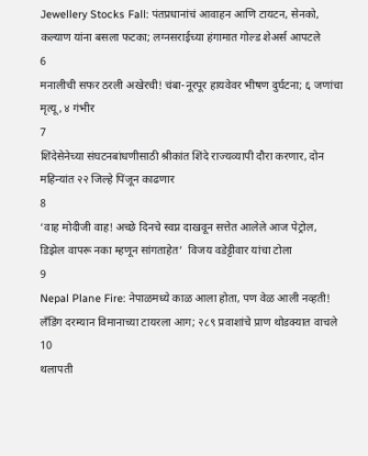Jewellery Stocks Fall: पंतप्रधानांचं आवाहन आणि टायटन, सेनको, कल्याण यांना बसला फटका; लग्नसराईच्या हंगामात गोल्ड शेअर्स आपटले
6
मनालीची सफर ठरली अखेरची! चंबा-नूरपूर हायवेवर भीषण दुर्घटना; ६ जणांचा मृत्यू, ४ गंभीर
7
शिंदेसेनेच्या संघटनबांधणीसाठी श्रीकांत शिंदे राज्यव्यापी दौरा करणार, दोन महिन्यांत २२ जिल्हे पिंजून काढणार
8
‘वाह मोदीजी वाह! अच्छे दिनचे स्वप्न दाखवून सत्तेत आलेले आज पेट्रोल, डिझेल वापरू नका म्हणून सांगताहेत’  विजय वडेट्टीवार यांचा टोला
9
Nepal Plane Fire: नेपाळमध्ये काळ आला होता, पण वेळ आली नव्हती! लँडिंग दरम्यान विमानाच्या टायरला आग; २८९ प्रवाशांचे प्राण थोडक्यात वाचले
10
थलापती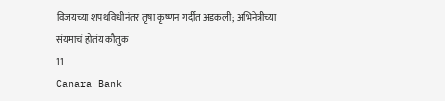विजयच्या शपथविधीनंतर तृषा कृष्णन गर्दीत अडकली; अभिनेत्रीच्या संयमाचं होतंय कौतुक
11
Canara Bank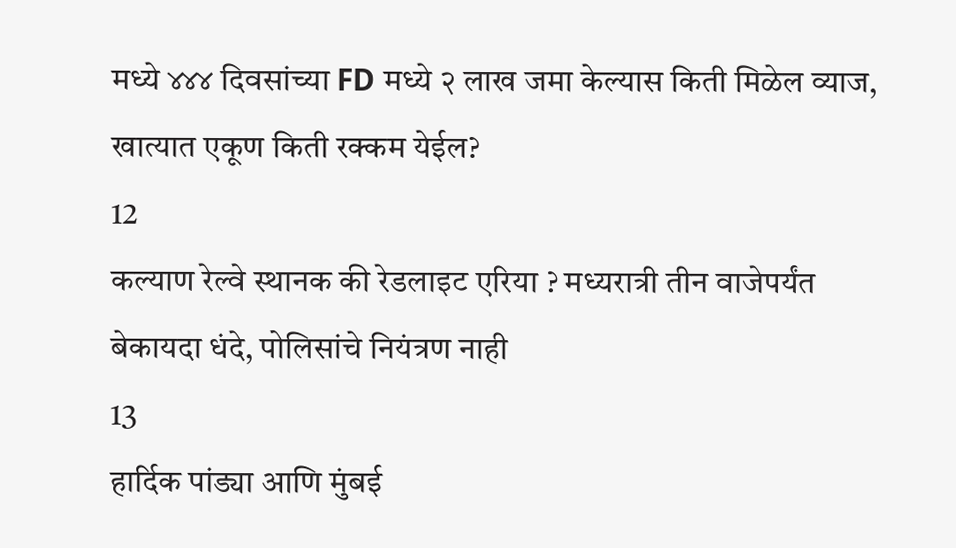मध्ये ४४४ दिवसांच्या FD मध्ये २ लाख जमा केल्यास किती मिळेल व्याज, खात्यात एकूण किती रक्कम येईल?
12
कल्याण रेल्वे स्थानक की रेडलाइट एरिया ? मध्यरात्री तीन वाजेपर्यंत बेकायदा धंदे, पोलिसांचे नियंत्रण नाही
13
हार्दिक पांड्या आणि मुंबई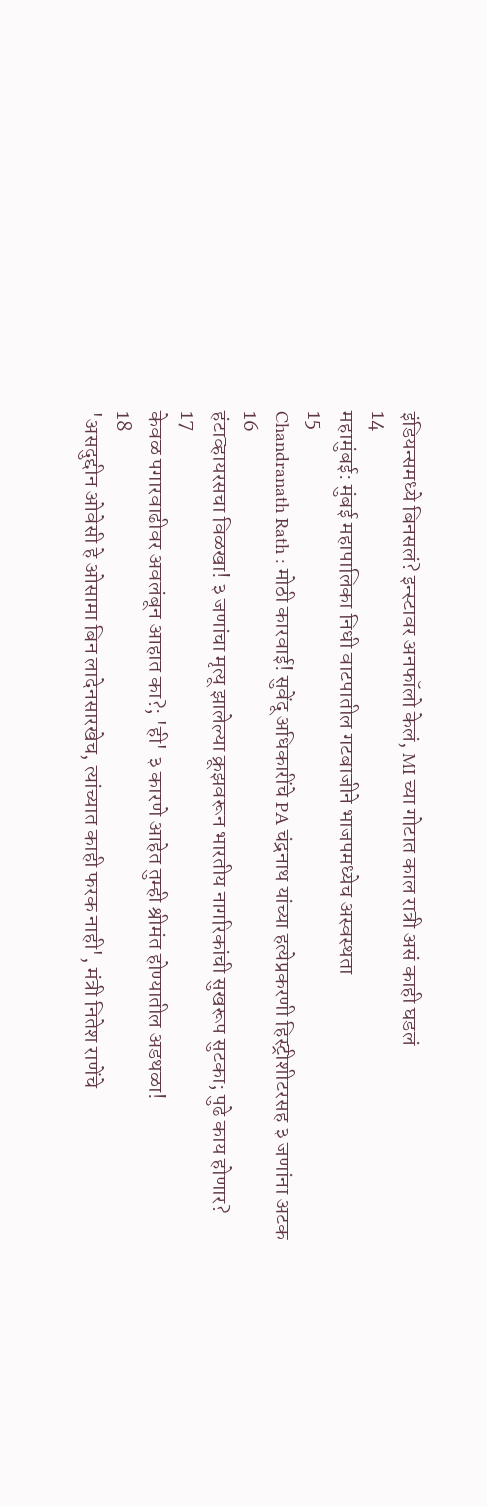इंडियन्समध्ये बिनसलं? इन्स्टावर अनफॉलो केलं, MI च्या गोटात काल रात्री असं काही घडलं
14
महामुंबई: मुंबई महापालिका निधी वाटपातील गटबाजीने भाजपमध्येच अस्वस्थता
15
Chandranath Rath : मोठी कारवाई! सुवेंदू अधिकारींचे PA चंद्रनाथ यांच्या हत्येप्रकरणी हिस्ट्रीशीटरसह ३ जणांना अटक
16
हंटाव्हायरसचा विळखा! ३ जणांचा मृत्यू झालेल्या क्रूझवरून भारतीय नागरिकांची सुखरूप सुटका; पुढे काय होणार?
17
केवळ पगारवाढीवर अवलंबून आहात का?; 'ही' ३ कारणे आहेत तुम्ही श्रीमंत होण्यातील अडथळा!
18
'असदुद्दीन ओवेसी हे ओसामा बिन लादेनसारखेच, त्यांच्यात काही फरक नाही', मंत्री नितेश राणेंचे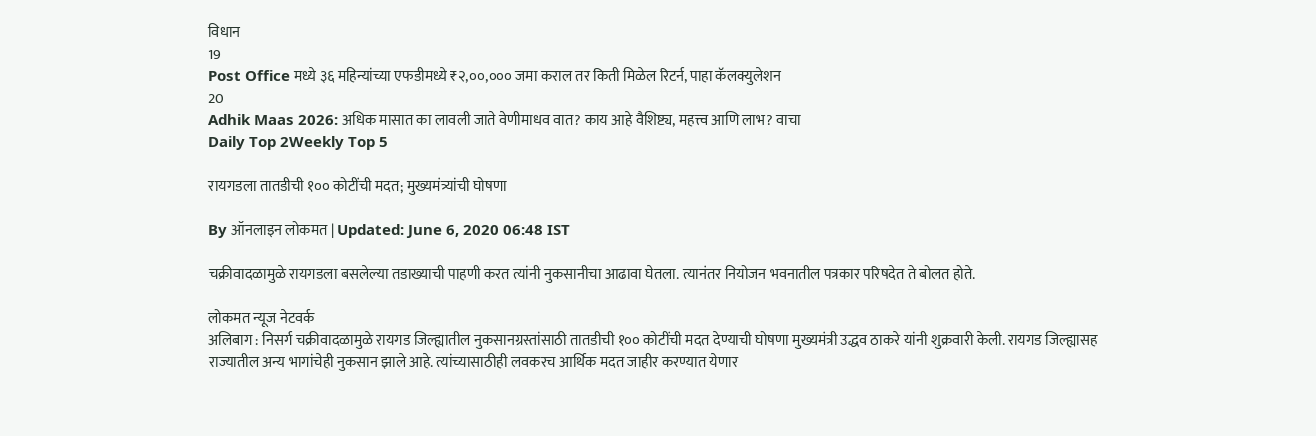विधान
19
Post Office मध्ये ३६ महिन्यांच्या एफडीमध्ये ₹२,००,००० जमा कराल तर किती मिळेल रिटर्न, पाहा कॅलक्युलेशन
20
Adhik Maas 2026: अधिक मासात का लावली जाते वेणीमाधव वात? काय आहे वैशिष्ट्य, महत्त्व आणि लाभ? वाचा
Daily Top 2Weekly Top 5

रायगडला तातडीची १०० कोटींची मदत; मुख्यमंत्र्यांची घोषणा

By ऑनलाइन लोकमत | Updated: June 6, 2020 06:48 IST

चक्रीवादळामुळे रायगडला बसलेल्या तडाख्याची पाहणी करत त्यांनी नुकसानीचा आढावा घेतला. त्यानंतर नियोजन भवनातील पत्रकार परिषदेत ते बोलत होते.

लोकमत न्यूज नेटवर्क
अलिबाग : निसर्ग चक्रीवादळामुळे रायगड जिल्ह्यातील नुकसानग्रस्तांसाठी तातडीची १०० कोटींची मदत देण्याची घोषणा मुख्यमंत्री उद्धव ठाकरे यांनी शुक्रवारी केली. रायगड जिल्ह्यासह राज्यातील अन्य भागांचेही नुकसान झाले आहे. त्यांच्यासाठीही लवकरच आर्थिक मदत जाहीर करण्यात येणार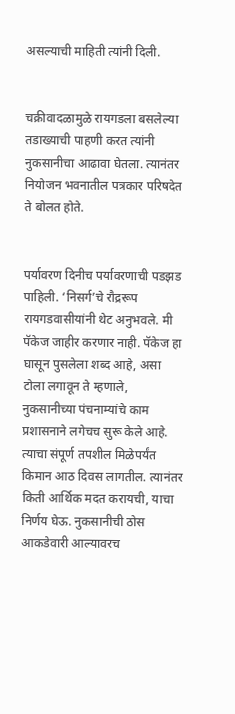असल्याची माहिती त्यांनी दिली.


चक्रीवादळामुळे रायगडला बसलेल्या तडाख्याची पाहणी करत त्यांनी नुकसानीचा आढावा घेतला. त्यानंतर नियोजन भवनातील पत्रकार परिषदेत ते बोलत होते.


पर्यावरण दिनीच पर्यावरणाची पडझड पाहिली. ‘निसर्ग’चे रौद्ररूप रायगडवासीयांनी थेट अनुभवले. मी पॅकेज जाहीर करणार नाही. पॅकेज हा घासून पुसलेला शब्द आहे, असा टोला लगावून ते म्हणाले, नुकसानीच्या पंचनाम्यांचे काम प्रशासनाने लगेचच सुरू केले आहे. त्याचा संपूर्ण तपशील मिळेपर्यंत किमान आठ दिवस लागतील. त्यानंतर किती आर्थिक मदत करायची, याचा निर्णय घेऊ. नुकसानीची ठोस आकडेवारी आल्यावरच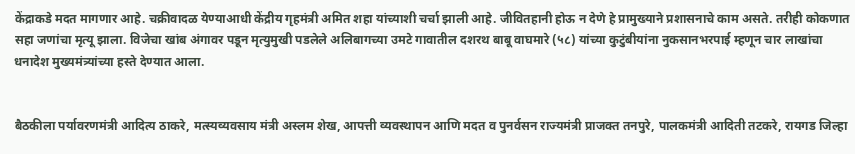केंद्राकडे मदत मागणार आहे. चक्रीवादळ येण्याआधी केंद्रीय गृहमंत्री अमित शहा यांच्याशी चर्चा झाली आहे. जीवितहानी होऊ न देणे हे प्रामुख्याने प्रशासनाचे काम असते. तरीही कोकणात सहा जणांचा मृत्यू झाला. विजेचा खांब अंगावर पडून मृत्युमुखी पडलेले अलिबागच्या उमटे गावातील दशरथ बाबू वाघमारे (५८) यांच्या कुटुंबीयांना नुकसानभरपाई म्हणून चार लाखांचा धनादेश मुख्यमंत्र्यांच्या हस्ते देण्यात आला.


बैठकीला पर्यावरणमंत्री आदित्य ठाकरे, मत्स्यव्यवसाय मंत्री अस्लम शेख, आपत्ती व्यवस्थापन आणि मदत व पुनर्वसन राज्यमंत्री प्राजक्त तनपुरे, पालकमंत्री आदिती तटकरे, रायगड जिल्हा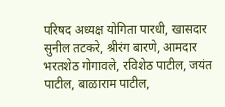परिषद अध्यक्ष योगिता पारधी, खासदार सुनील तटकरे, श्रीरंग बारणे, आमदार भरतशेठ गोगावले, रविशेठ पाटील, जयंत पाटील, बाळाराम पाटील,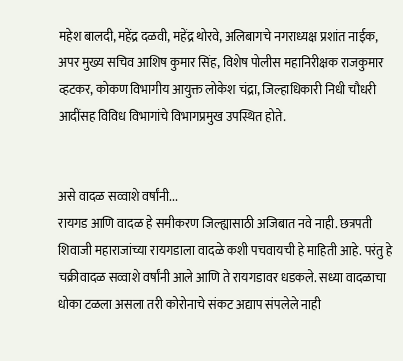महेश बालदी, महेंद्र दळवी, महेंद्र थोरवे, अलिबागचे नगराध्यक्ष प्रशांत नाईक, अपर मुख्य सचिव आशिष कुमार सिंह, विशेष पोलीस महानिरीक्षक राजकुमार व्हटकर, कोकण विभागीय आयुक्त लोकेश चंद्रा, जिल्हाधिकारी निधी चौधरी आदींसह विविध विभागांचे विभागप्रमुख उपस्थित होते.


असे वादळ सव्वाशे वर्षांनी...
रायगड आणि वादळ हे समीकरण जिल्ह्यासाठी अजिबात नवे नाही. छत्रपती शिवाजी महाराजांच्या रायगडाला वादळे कशी पचवायची हे माहिती आहे. परंतु हे चक्रीवादळ सव्वाशे वर्षांनी आले आणि ते रायगडावर धडकले. सध्या वादळाचा धोका टळला असला तरी कोरोनाचे संकट अद्याप संपलेले नाही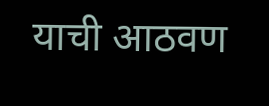याची आठवण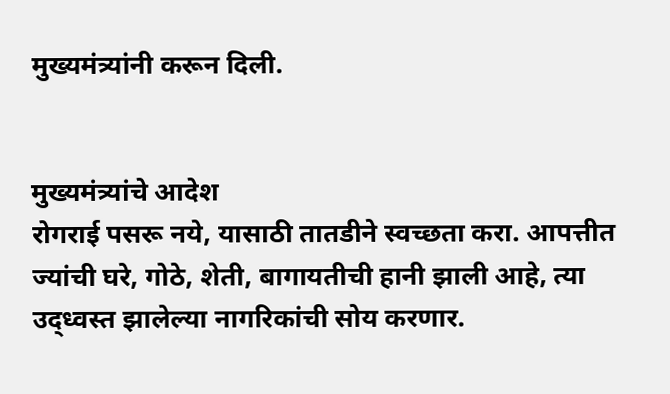मुख्यमंत्र्यांनी करून दिली.


मुख्यमंत्र्यांचे आदेश
रोगराई पसरू नये, यासाठी तातडीने स्वच्छता करा. आपत्तीत ज्यांची घरे, गोठे, शेती, बागायतीची हानी झाली आहे, त्या उद्ध्वस्त झालेल्या नागरिकांची सोय करणार.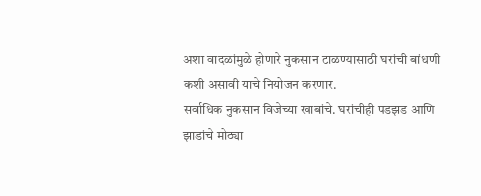अशा वादळांमुळे होणारे नुकसान टाळण्यासाठी घरांची बांधणी कशी असावी याचे नियोजन करणार.
सर्वाधिक नुकसान विजेच्या खाबांचे. घरांचीही पडझड आणि झाडांचे मोठ्या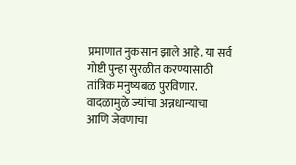प्रमाणात नुकसान झाले आहे. या सर्व गोष्टी पुन्हा सुरळीत करण्यासाठी तांत्रिक मनुष्यबळ पुरविणार.
वादळामुळे ज्यांचा अन्नधान्याचा आणि जेवणाचा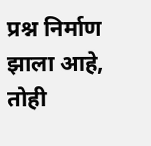प्रश्न निर्माण झाला आहे, तोही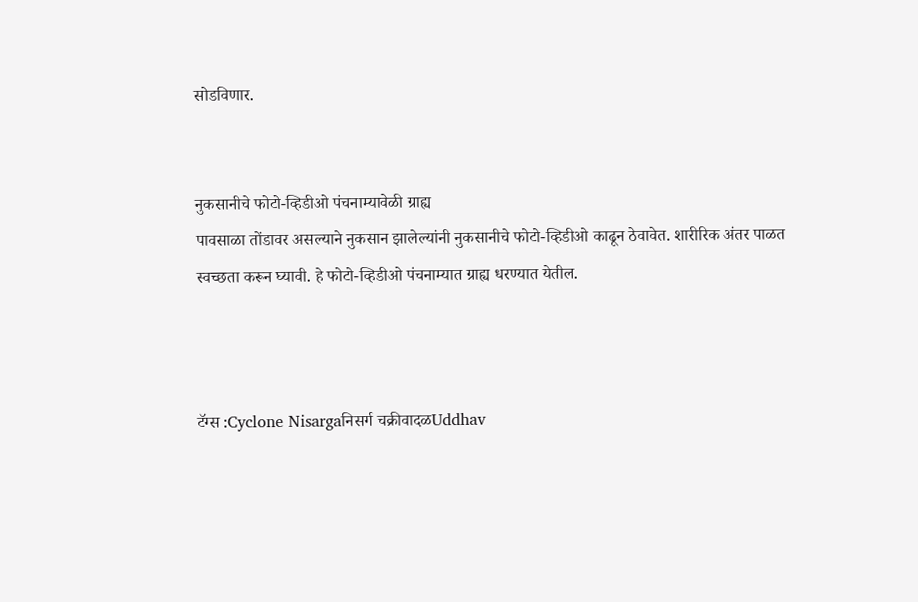सोडविणार.


नुकसानीचे फोटो-व्हिडीओ पंचनाम्यावेळी ग्राह्य
पावसाळा तोंडावर असल्याने नुकसान झालेल्यांनी नुकसानीचे फोटो-व्हिडीओ काढून ठेवावेत. शारीरिक अंतर पाळत स्वच्छता करून घ्यावी. हे फोटो-व्हिडीओ पंचनाम्यात ग्राह्य धरण्यात येतील.



टॅग्स :Cyclone Nisargaनिसर्ग चक्रीवादळUddhav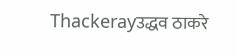Thackerayउद्धव ठाकरे